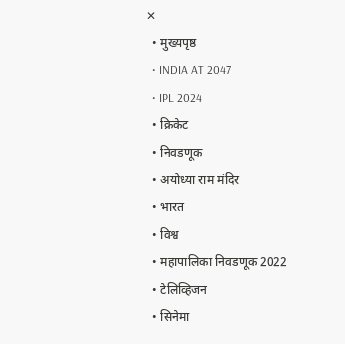✕
  • मुख्यपृष्ठ
  • INDIA AT 2047
  • IPL 2024
  • क्रिकेट
  • निवडणूक
  • अयोध्या राम मंदिर
  • भारत
  • विश्व
  • महापालिका निवडणूक 2022
  • टेलिव्हिजन
  • सिनेमा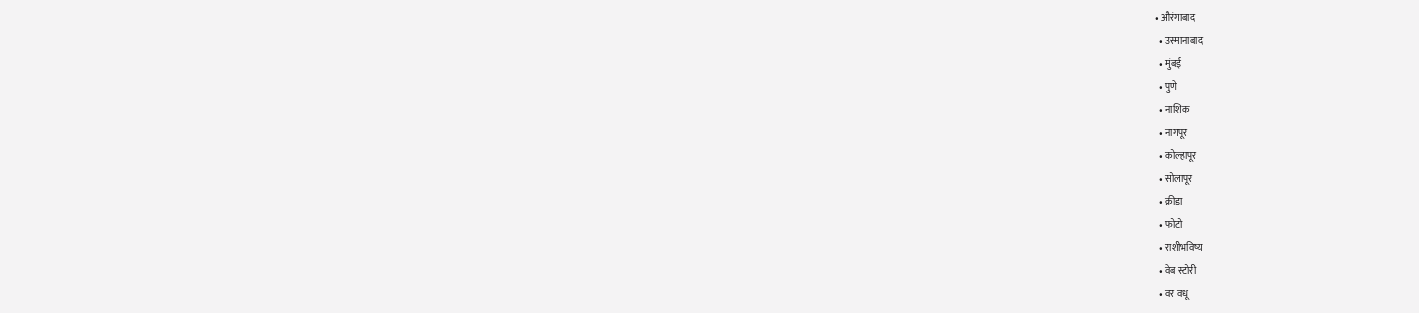• औरंगाबाद
  • उस्मानाबाद
  • मुंबई
  • पुणे
  • नाशिक
  • नागपूर
  • कोल्हापूर
  • सोलापूर
  • क्रीडा
  • फोटो
  • राशीभविष्य
  • वेब स्टोरी
  • वर वधू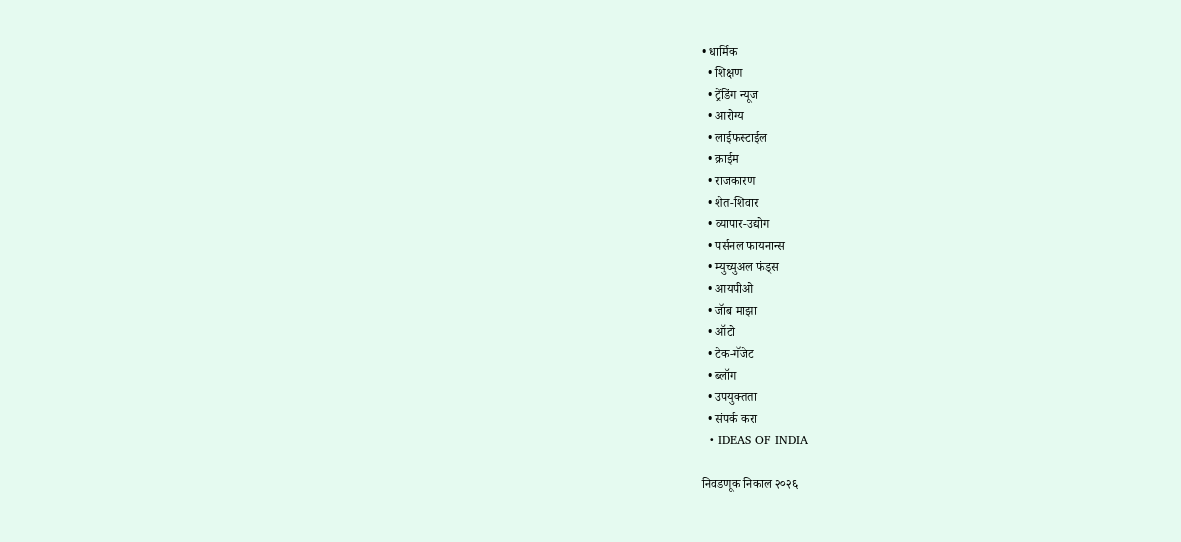• धार्मिक
  • शिक्षण
  • ट्रेंडिंग न्यूज
  • आरोग्य
  • लाईफस्टाईल
  • क्राईम
  • राजकारण
  • शेत-शिवार
  • व्यापार-उद्योग
  • पर्सनल फायनान्स
  • म्युच्युअल फंड्स
  • आयपीओ
  • जॅाब माझा
  • ऑटो
  • टेक-गॅजेट
  • ब्लॉग
  • उपयुक्तता
  • संपर्क करा
  • IDEAS OF INDIA

निवडणूक निकाल २०२६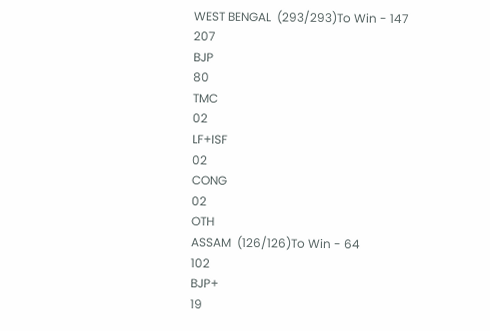WEST BENGAL  (293/293)To Win - 147
207
BJP
80
TMC
02
LF+ISF
02
CONG
02
OTH
ASSAM  (126/126)To Win - 64
102
BJP+
19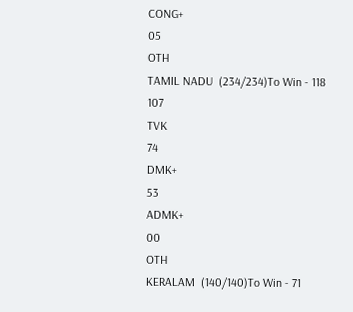CONG+
05
OTH
TAMIL NADU  (234/234)To Win - 118
107
TVK
74
DMK+
53
ADMK+
00
OTH
KERALAM  (140/140)To Win - 71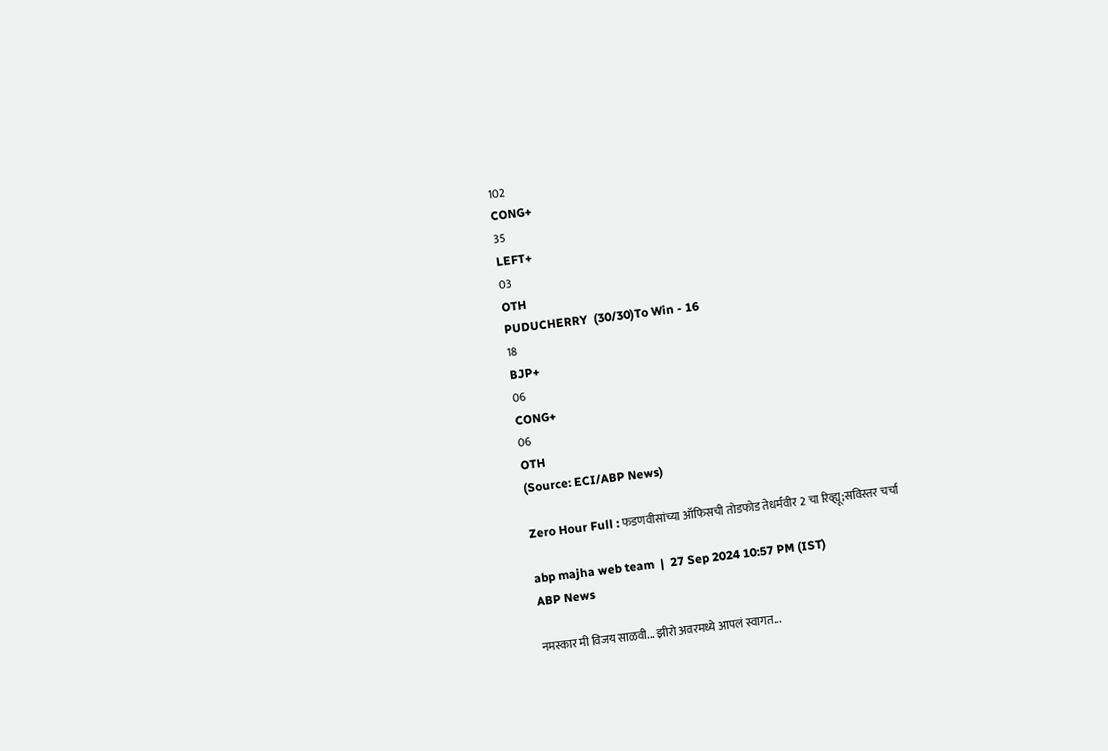102
CONG+
35
LEFT+
03
OTH
PUDUCHERRY  (30/30)To Win - 16
18
BJP+
06
CONG+
06
OTH
(Source: ECI/ABP News)

Zero Hour Full : फडणवीसांच्या ऑफिसची तोडफोड तेधर्मवीर 2 चा रिव्ह्यू;सविस्तर चर्चा

abp majha web team  |  27 Sep 2024 10:57 PM (IST)
ABP News

नमस्कार मी विजय साळवी... झीरो अवरमध्ये आपलं स्वागत...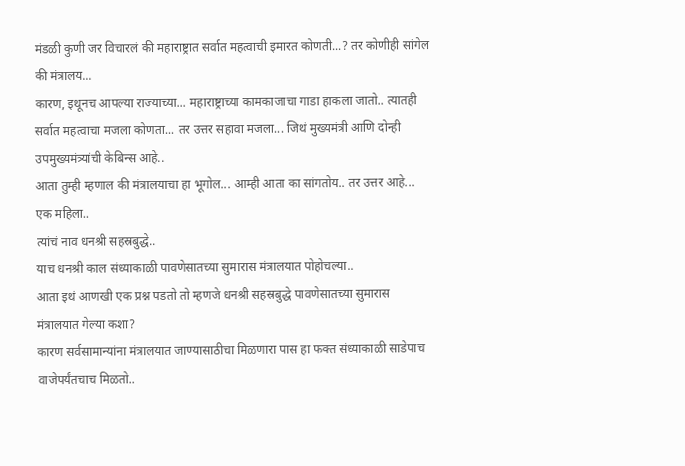मंडळी कुणी जर विचारलं की महाराष्ट्रात सर्वात महत्वाची इमारत कोणती...? तर कोणीही सांगेल की मंत्रालय...
कारण, इथूनच आपल्या राज्याच्या... महाराष्ट्राच्या कामकाजाचा गाडा हाकला जातो.. त्यातही सर्वात महत्वाचा मजला कोणता... तर उत्तर सहावा मजला... जिथं मुख्यमंत्री आणि दोन्ही उपमुख्यमंत्र्यांची केबिन्स आहे..
आता तुम्ही म्हणाल की मंत्रालयाचा हा भूगोल... आम्ही आता का सांगतोय.. तर उत्तर आहे...
एक महिला..
त्यांचं नाव धनश्री सहस्रबुद्धे..
याच धनश्री काल संध्याकाळी पावणेसातच्या सुमारास मंत्रालयात पोहोचल्या..
आता इथं आणखी एक प्रश्न पडतो तो म्हणजे धनश्री सहस्रबुद्धे पावणेसातच्या सुमारास मंत्रालयात गेल्या कशा?
कारण सर्वसामान्यांना मंत्रालयात जाण्यासाठीचा मिळणारा पास हा फक्त संध्याकाळी साडेपाच वाजेपर्यंतचाच मिळतो..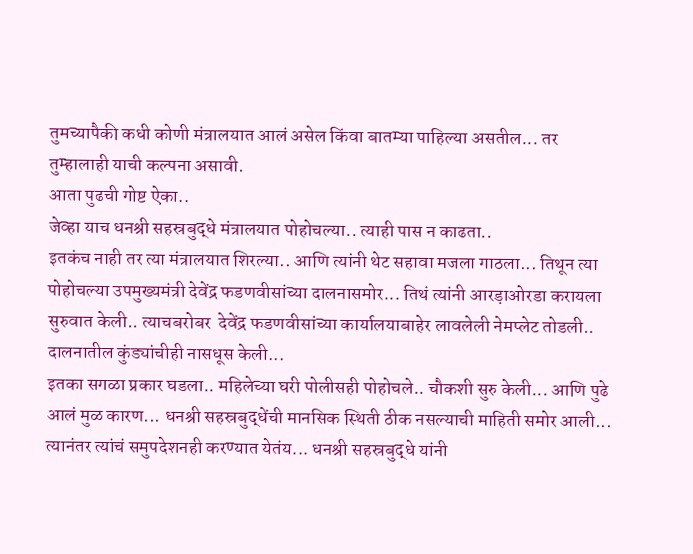तुमच्यापैकी कधी कोणी मंत्रालयात आलं असेल किंवा बातम्या पाहिल्या असतील... तर
तुम्हालाही याची कल्पना असावी.
आता पुढची गोष्ट ऐका..
जेव्हा याच धनश्री सहस्रबुद्धे मंत्रालयात पोहोचल्या.. त्याही पास न काढता..
इतकंच नाही तर त्या मंत्रालयात शिरल्या.. आणि त्यांनी थेट सहावा मजला गाठला... तिथून त्या पोहोचल्या उपमुख्यमंत्री देवेंद्र फडणवीसांच्या दालनासमोर... तिथं त्यांनी आरड़ाओरडा करायला सुरुवात केली.. त्याचबरोबर  देवेंद्र फडणवीसांच्या कार्यालयाबाहेर लावलेली नेमप्लेट तोडली.. दालनातील कुंड्यांचीही नासधूस केली...
इतका सगळा प्रकार घडला.. महिलेच्या घरी पोलीसही पोहोचले.. चौकशी सुरु केली... आणि पुढे आलं मुळ कारण... धनश्री सहस्रबुद्धेंची मानसिक स्थिती ठीक नसल्याची माहिती समोर आली... त्यानंतर त्यांचं समुपदेशनही करण्यात येतंय... धनश्री सहस्रबुद्धे यांनी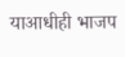याआधीही भाजप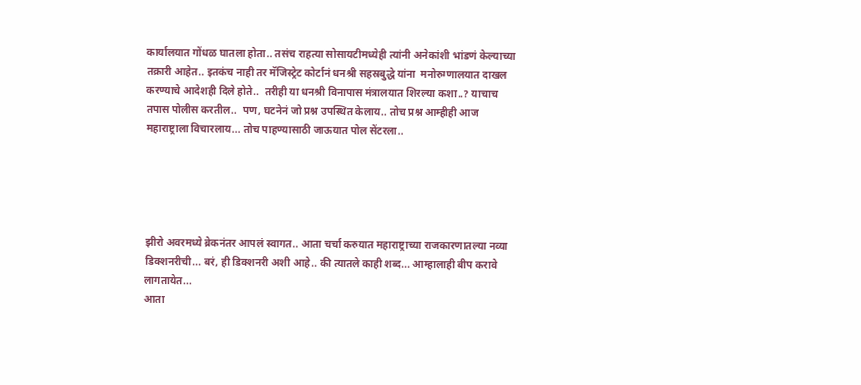कार्यालयात गोंधळ घातला होता.. तसंच राहत्या सोसायटीमध्येही त्यांनी अनेकांशी भांडणं केल्याच्या तक्रारी आहेत.. इतकंच नाही तर मॅजिस्ट्रेट कोर्टानं धनश्री सहस्रबुद्धे यांना  मनोरुग्णालयात दाखल करण्याचे आदेशही दिले होते..  तरीही या धनश्री विनापास मंत्रालयात शिरल्या कशा..? याचाच तपास पोलीस करतील..  पण, घटनेनं जो प्रश्न उपस्थित केलाय.. तोच प्रश्न आम्हीही आज महाराष्ट्राला विचारलाय... तोच पाहण्यासाठी जाऊयात पोल सेंटरला..





झीरो अवरमध्ये ब्रेकनंतर आपलं स्वागत.. आता चर्चा करुयात महाराष्ट्राच्या राजकारणातल्या नव्या डिक्शनरीची... बरं, ही डिक्शनरी अशी आहे.. की त्यातले काही शब्द... आम्हालाही बीप करावे लागतायेत...
आता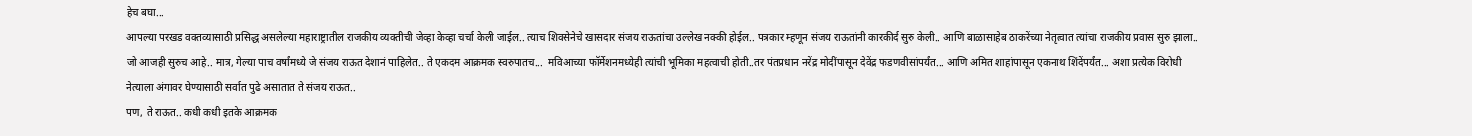हेच बघा...
आपल्या परखड वक्तव्यासाठी प्रसिद्ध असलेल्या महाराष्ट्रातील राजकीय व्यक्तीची जेव्हा केव्हा चर्चा केली जाईल.. त्याच शिवसेनेचे खासदार संजय राऊतांचा उल्लेख नक्की होईल.. पत्रकार म्हणून संजय राऊतांनी कारकीर्द सुरु केली.. आणि बाळासाहेब ठाकरेंच्या नेतृत्वात त्यांचा राजकीय प्रवास सुरु झाला.. जो आजही सुरुच आहे.. मात्र, गेल्या पाच वर्षांमध्ये जे संजय राऊत देशानं पाहिलेत.. ते एकदम आक्रमक स्वरुपातच...  मविआच्या फॉर्मेशनमध्येही त्यांची भूमिका महत्वाची होती..तर पंतप्रधान नरेंद्र मोदींपासून देवेंद्र फडणवीसांपर्यंत... आणि अमित शाहांपासून एकनाथ शिंदेंपर्यंत... अशा प्रत्येक विरोधी नेत्याला अंगावर घेण्यासाठी सर्वात पुढे असातात ते संजय राऊत..
पण, ते राऊत.. कधी कधी इतके आक्रमक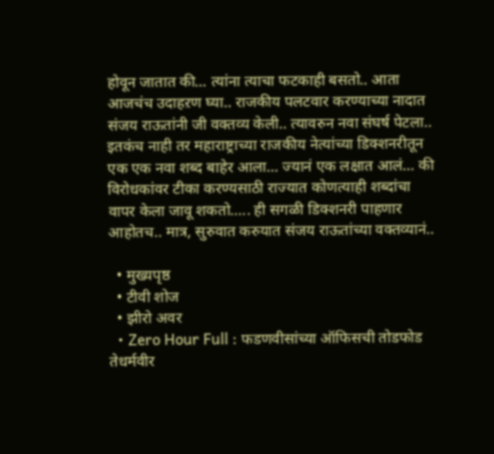होवून जातात की... त्यांना त्याचा फटकाही बसतो.. आता आजचंच उदाहऱण घ्या.. राजकीय पलटवार करण्याच्या नादात संजय राऊतांनी जी वक्तव्य केली.. त्यावरुन नवा संघर्ष पेटला.. इतकंच नाही तर महाराष्ट्राच्या राजकीय नेत्यांच्या डिक्शनरीतून एक एक नवा शब्द बाहेर आला... ज्यानं एक लक्षात आलं... की विरोधकांवर टीका करण्यसाठी राज्यात कोणत्याही शब्दांचा वापर केला जावू शकतो..... ही सगळी डिक्शनरी पाहणार आहोतच.. मात्र, सुरुवात करुयात संजय राऊतांच्या वक्तव्यानं..

  • मुख्यपृष्ठ
  • टीवी शोज
  • झीरो अवर
  • Zero Hour Full : फडणवीसांच्या ऑफिसची तोडफोड तेधर्मवीर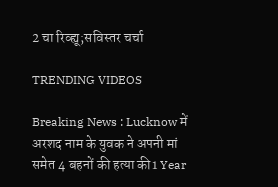2 चा रिव्ह्यू;सविस्तर चर्चा

TRENDING VIDEOS

Breaking News : Lucknow में अरशद नाम के युवक ने अपनी मां समेत 4 बहनों की हत्या की1 Year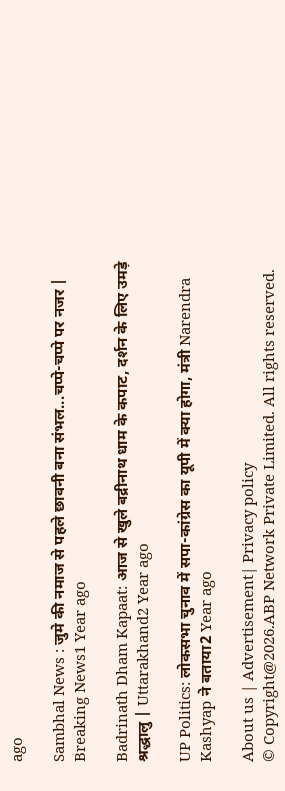ago

Sambhal News : जुमे की नमाज से पहले छावनी बना संभल...चप्पे-चप्पे पर नजर | Breaking News1 Year ago

Badrinath Dham Kapaat: आज से खुले बद्रीनाथ धाम के कपाट, दर्शन के लिए उमड़े श्रद्धालु | Uttarakhand2 Year ago

UP Politics: लोकसभा चुनाव में सपा-कांग्रेस का यूपी में क्या होगा, मंत्री Narendra Kashyap ने बताया2 Year ago

About us | Advertisement| Privacy policy
© Copyright@2026.ABP Network Private Limited. All rights reserved.